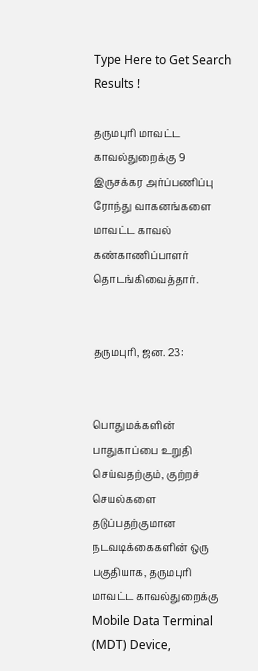Type Here to Get Search Results !

தருமபுரி மாவட்ட காவல்துறைக்கு 9 இருசக்கர அர்ப்பணிப்பு ரோந்து வாகனங்களை மாவட்ட காவல் கண்காணிப்பாளர் தொடங்கிவைத்தார்.


தருமபுரி, ஜன. 23:


பொதுமக்களின் பாதுகாப்பை உறுதி செய்வதற்கும், குற்றச் செயல்களை தடுப்பதற்குமான நடவடிக்கைகளின் ஒரு பகுதியாக, தருமபுரி மாவட்ட காவல்துறைக்கு Mobile Data Terminal (MDT) Device,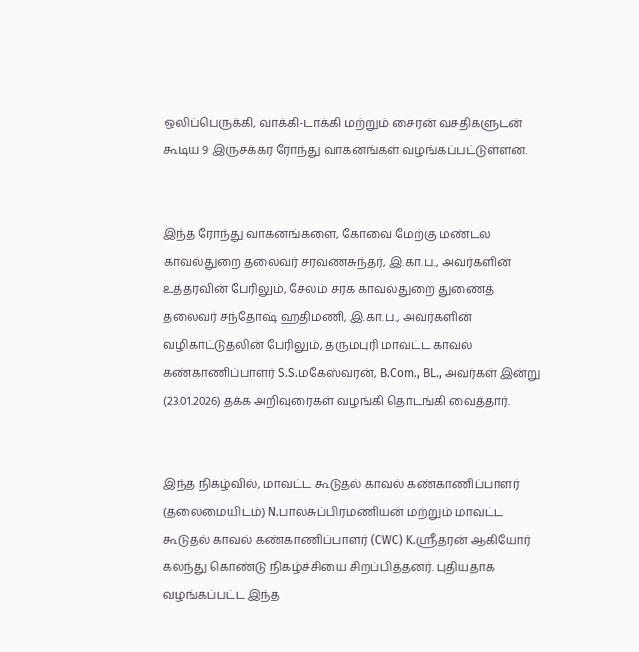ஒலிப்பெருக்கி, வாக்கி-டாக்கி மற்றும் சைரன் வசதிகளுடன் கூடிய 9 இருசக்கர ரோந்து வாகனங்கள் வழங்கப்பட்டுள்ளன.


இந்த ரோந்து வாகனங்களை, கோவை மேற்கு மண்டல காவல்துறை தலைவர் சரவணசுந்தர், இ.கா.ப., அவர்களின் உத்தரவின் பேரிலும், சேலம் சரக காவல்துறை துணைத் தலைவர் சந்தோஷ் ஹதிமணி, இ.கா.ப., அவர்களின் வழிகாட்டுதலின் பேரிலும், தருமபுரி மாவட்ட காவல் கண்காணிப்பாளர் S.S.மகேஸ்வரன், B.Com., BL., அவர்கள் இன்று (23.01.2026) தக்க அறிவுரைகள் வழங்கி தொடங்கி வைத்தார்.


இந்த நிகழ்வில், மாவட்ட கூடுதல் காவல் கண்காணிப்பாளர் (தலைமையிடம்) N.பாலசுப்பிரமணியன் மற்றும் மாவட்ட கூடுதல் காவல் கண்காணிப்பாளர் (CWC) K.ஸ்ரீதரன் ஆகியோர் கலந்து கொண்டு நிகழ்ச்சியை சிறப்பித்தனர். புதியதாக வழங்கப்பட்ட இந்த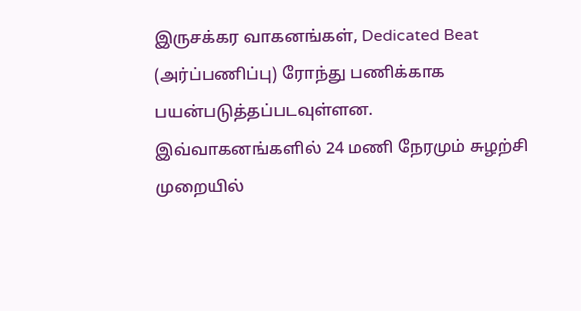இருசக்கர வாகனங்கள், Dedicated Beat (அர்ப்பணிப்பு) ரோந்து பணிக்காக பயன்படுத்தப்படவுள்ளன. இவ்வாகனங்களில் 24 மணி நேரமும் சுழற்சி முறையில்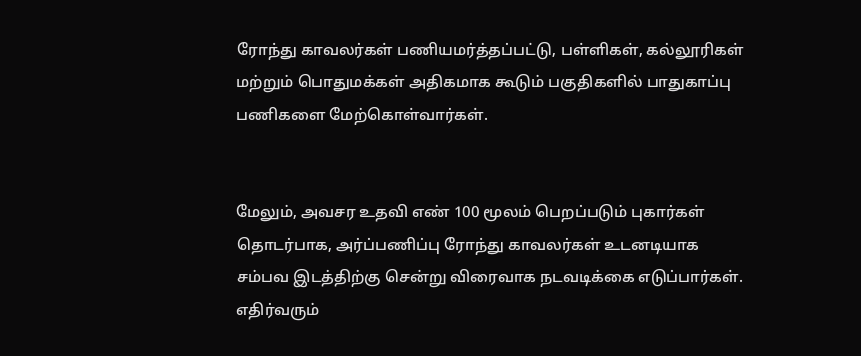ரோந்து காவலர்கள் பணியமர்த்தப்பட்டு, பள்ளிகள், கல்லூரிகள் மற்றும் பொதுமக்கள் அதிகமாக கூடும் பகுதிகளில் பாதுகாப்பு பணிகளை மேற்கொள்வார்கள்.


மேலும், அவசர உதவி எண் 100 மூலம் பெறப்படும் புகார்கள் தொடர்பாக, அர்ப்பணிப்பு ரோந்து காவலர்கள் உடனடியாக சம்பவ இடத்திற்கு சென்று விரைவாக நடவடிக்கை எடுப்பார்கள். எதிர்வரும்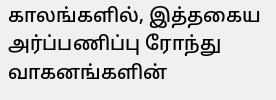காலங்களில், இத்தகைய அர்ப்பணிப்பு ரோந்து வாகனங்களின்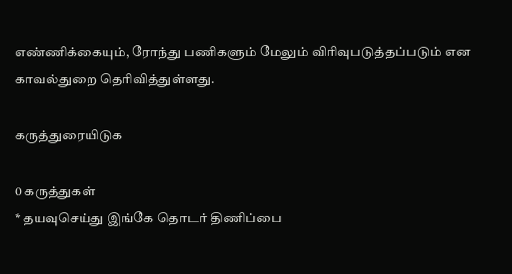எண்ணிக்கையும், ரோந்து பணிகளும் மேலும் விரிவுபடுத்தப்படும் என காவல்துறை தெரிவித்துள்ளது.

கருத்துரையிடுக

0 கருத்துகள்
* தயவுசெய்து இங்கே தொடர் திணிப்பை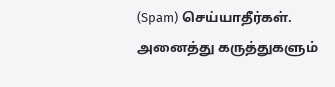(Spam) செய்யாதீர்கள். அனைத்து கருத்துகளும்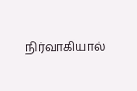நிர்வாகியால்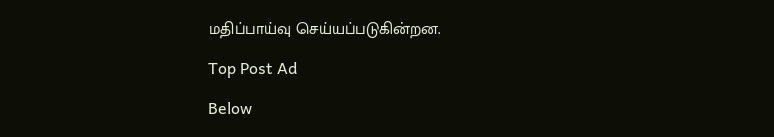மதிப்பாய்வு செய்யப்படுகின்றன.

Top Post Ad

Below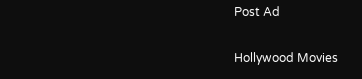Post Ad

Hollywood Movies